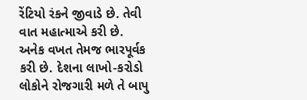રેંટિયો રંકને જીવાડે છે. તેવી વાત મહાત્માએ કરી છે. અનેક વખત તેમજ ભારપૂર્વક કરી છે. દેશના લાખો-કરોડો લોકોને રોજગારી મળે તે બાપુ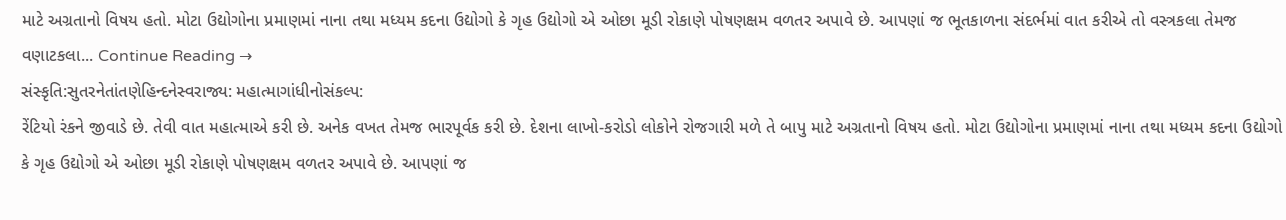માટે અગ્રતાનો વિષય હતો. મોટા ઉદ્યોગોના પ્રમાણમાં નાના તથા મધ્યમ કદના ઉદ્યોગો કે ગૃહ ઉદ્યોગો એ ઓછા મૂડી રોકાણે પોષણક્ષમ વળતર અપાવે છે. આપણાં જ ભૂતકાળના સંદર્ભમાં વાત કરીએ તો વસ્ત્રકલા તેમજ વણાટકલા... Continue Reading →
સંસ્કૃતિ:સુતરનેતાંતણેહિન્દનેસ્વરાજ્ય: મહાત્માગાંધીનોસંકલ્પ:
રેંટિયો રંકને જીવાડે છે. તેવી વાત મહાત્માએ કરી છે. અનેક વખત તેમજ ભારપૂર્વક કરી છે. દેશના લાખો-કરોડો લોકોને રોજગારી મળે તે બાપુ માટે અગ્રતાનો વિષય હતો. મોટા ઉદ્યોગોના પ્રમાણમાં નાના તથા મધ્યમ કદના ઉદ્યોગો કે ગૃહ ઉદ્યોગો એ ઓછા મૂડી રોકાણે પોષણક્ષમ વળતર અપાવે છે. આપણાં જ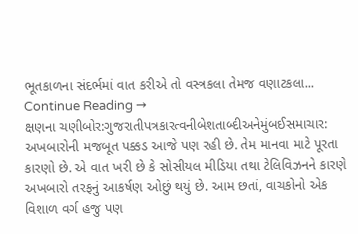ભૂતકાળના સંદર્ભમાં વાત કરીએ તો વસ્ત્રકલા તેમજ વણાટકલા... Continue Reading →
ક્ષણના ચણીબોર:ગુજરાતીપત્રકારત્વનીબેશતાબ્દીઅનેમુંબઈસમાચાર:
અખબારોની મજબૂત પક્કડ આજે પણ રહી છે. તેમ માનવા માટે પૂરતા કારણો છે. એ વાત ખરી છે કે સોસીયલ મીડિયા તથા ટેલિવિઝનને કારણે અખબારો તરફનું આકર્ષણ ઓછું થયું છે. આમ છતાં, વાચકોનો એક વિશાળ વર્ગ હજુ પણ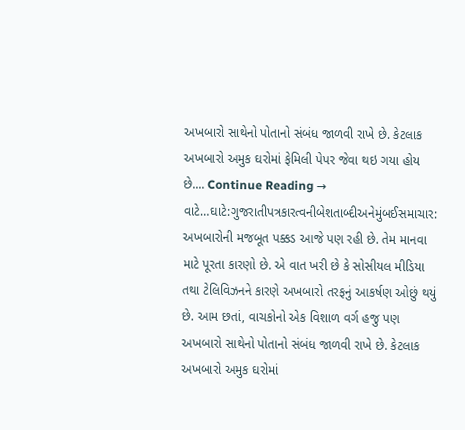અખબારો સાથેનો પોતાનો સંબંધ જાળવી રાખે છે. કેટલાક અખબારો અમુક ઘરોમાં ફેમિલી પેપર જેવા થઇ ગયા હોય છે.... Continue Reading →
વાટે…ઘાટે:ગુજરાતીપત્રકારત્વનીબેશતાબ્દીઅનેમુંબઈસમાચાર:
અખબારોની મજબૂત પક્કડ આજે પણ રહી છે. તેમ માનવા માટે પૂરતા કારણો છે. એ વાત ખરી છે કે સોસીયલ મીડિયા તથા ટેલિવિઝનને કારણે અખબારો તરફનું આકર્ષણ ઓછું થયું છે. આમ છતાં, વાચકોનો એક વિશાળ વર્ગ હજુ પણ અખબારો સાથેનો પોતાનો સંબંધ જાળવી રાખે છે. કેટલાક અખબારો અમુક ઘરોમાં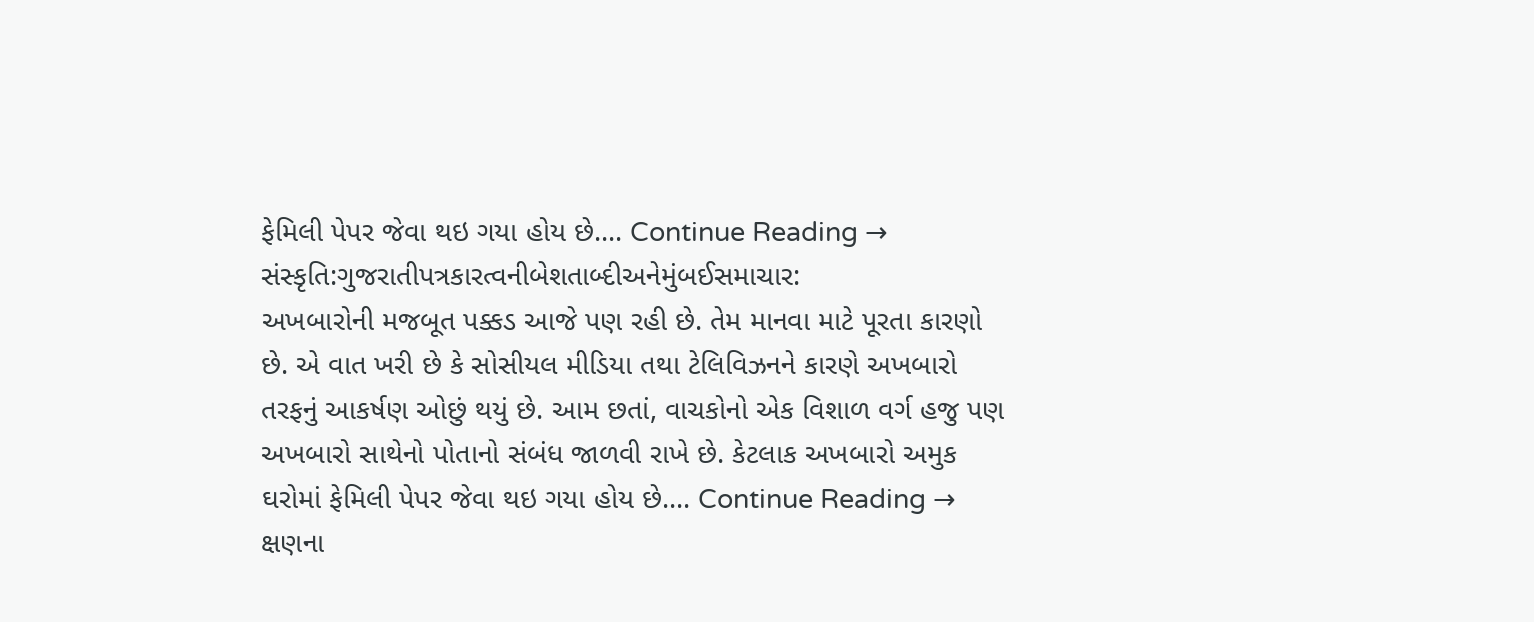ફેમિલી પેપર જેવા થઇ ગયા હોય છે.... Continue Reading →
સંસ્કૃતિ:ગુજરાતીપત્રકારત્વનીબેશતાબ્દીઅનેમુંબઈસમાચાર:
અખબારોની મજબૂત પક્કડ આજે પણ રહી છે. તેમ માનવા માટે પૂરતા કારણો છે. એ વાત ખરી છે કે સોસીયલ મીડિયા તથા ટેલિવિઝનને કારણે અખબારો તરફનું આકર્ષણ ઓછું થયું છે. આમ છતાં, વાચકોનો એક વિશાળ વર્ગ હજુ પણ અખબારો સાથેનો પોતાનો સંબંધ જાળવી રાખે છે. કેટલાક અખબારો અમુક ઘરોમાં ફેમિલી પેપર જેવા થઇ ગયા હોય છે.... Continue Reading →
ક્ષણના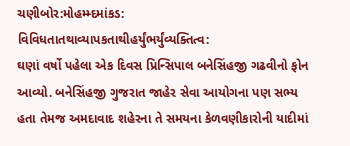ચણીબોર:મોહમ્મ્દમાંકડ: વિવિધતાતથાવ્યાપકતાથીહર્યુંભર્યુંવ્યક્તિત્વ:
ઘણાં વર્ષો પહેલા એક દિવસ પ્રિન્સિપાલ બનેસિંહજી ગઢવીનો ફોન આવ્યો. બનેસિંહજી ગુજરાત જાહેર સેવા આયોગના પણ સભ્ય હતા તેમજ અમદાવાદ શહેરના તે સમયના કેળવણીકારોની યાદીમાં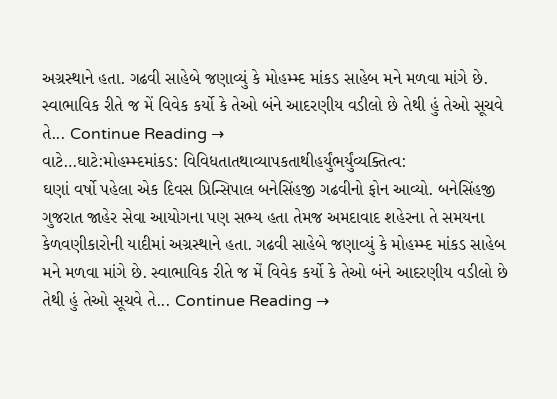અગ્રસ્થાને હતા. ગઢવી સાહેબે જણાવ્યું કે મોહમ્મ્દ માંકડ સાહેબ મને મળવા માંગે છે. સ્વાભાવિક રીતે જ મેં વિવેક કર્યો કે તેઓ બંને આદરણીય વડીલો છે તેથી હું તેઓ સૂચવે તે... Continue Reading →
વાટે…ઘાટે:મોહમ્મ્દમાંકડ: વિવિધતાતથાવ્યાપકતાથીહર્યુંભર્યુંવ્યક્તિત્વ:
ઘણાં વર્ષો પહેલા એક દિવસ પ્રિન્સિપાલ બનેસિંહજી ગઢવીનો ફોન આવ્યો. બનેસિંહજી ગુજરાત જાહેર સેવા આયોગના પણ સભ્ય હતા તેમજ અમદાવાદ શહેરના તે સમયના કેળવણીકારોની યાદીમાં અગ્રસ્થાને હતા. ગઢવી સાહેબે જણાવ્યું કે મોહમ્મ્દ માંકડ સાહેબ મને મળવા માંગે છે. સ્વાભાવિક રીતે જ મેં વિવેક કર્યો કે તેઓ બંને આદરણીય વડીલો છે તેથી હું તેઓ સૂચવે તે... Continue Reading →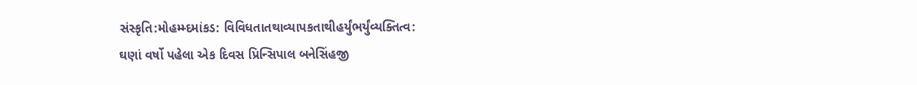સંસ્કૃતિ:મોહમ્મ્દમાંકડ: વિવિધતાતથાવ્યાપકતાથીહર્યુંભર્યુંવ્યક્તિત્વ:
ઘણાં વર્ષો પહેલા એક દિવસ પ્રિન્સિપાલ બનેસિંહજી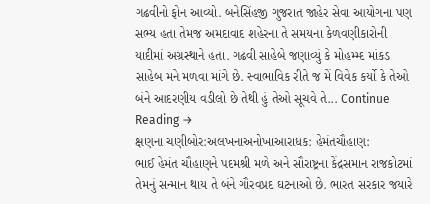ગઢવીનો ફોન આવ્યો. બનેસિંહજી ગુજરાત જાહેર સેવા આયોગના પણ સભ્ય હતા તેમજ અમદાવાદ શહેરના તે સમયના કેળવણીકારોની યાદીમાં અગ્રસ્થાને હતા. ગઢવી સાહેબે જણાવ્યું કે મોહમ્મ્દ માંકડ સાહેબ મને મળવા માંગે છે. સ્વાભાવિક રીતે જ મેં વિવેક કર્યો કે તેઓ બંને આદરણીય વડીલો છે તેથી હું તેઓ સૂચવે તે... Continue Reading →
ક્ષણના ચણીબોર:અલખનાઅનોખાઆરાધક: હેમંતચૌહાણ:
ભાઈ હેમંત ચૌહાણને પદમશ્રી મળે અને સૌરાષ્ટ્રના કેંદ્રસમાન રાજકોટમાં તેમનું સન્માન થાય તે બંને ગૌરવપ્રદ ઘટનાઓ છે. ભારત સરકાર જયારે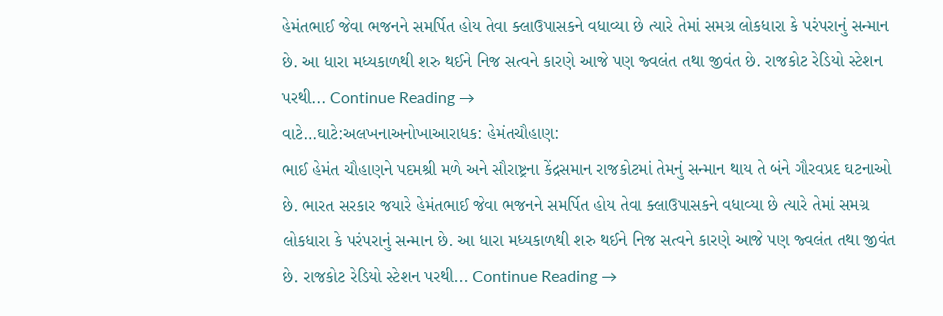હેમંતભાઈ જેવા ભજનને સમર્પિત હોય તેવા ક્લાઉપાસકને વધાવ્યા છે ત્યારે તેમાં સમગ્ર લોકધારા કે પરંપરાનું સન્માન છે. આ ધારા મધ્યકાળથી શરુ થઈને નિજ સત્વને કારણે આજે પણ જ્વલંત તથા જીવંત છે. રાજકોટ રેડિયો સ્ટેશન પરથી... Continue Reading →
વાટે…ઘાટે:અલખનાઅનોખાઆરાધક: હેમંતચૌહાણ:
ભાઈ હેમંત ચૌહાણને પદમશ્રી મળે અને સૌરાષ્ટ્રના કેંદ્રસમાન રાજકોટમાં તેમનું સન્માન થાય તે બંને ગૌરવપ્રદ ઘટનાઓ છે. ભારત સરકાર જયારે હેમંતભાઈ જેવા ભજનને સમર્પિત હોય તેવા ક્લાઉપાસકને વધાવ્યા છે ત્યારે તેમાં સમગ્ર લોકધારા કે પરંપરાનું સન્માન છે. આ ધારા મધ્યકાળથી શરુ થઈને નિજ સત્વને કારણે આજે પણ જ્વલંત તથા જીવંત છે. રાજકોટ રેડિયો સ્ટેશન પરથી... Continue Reading →